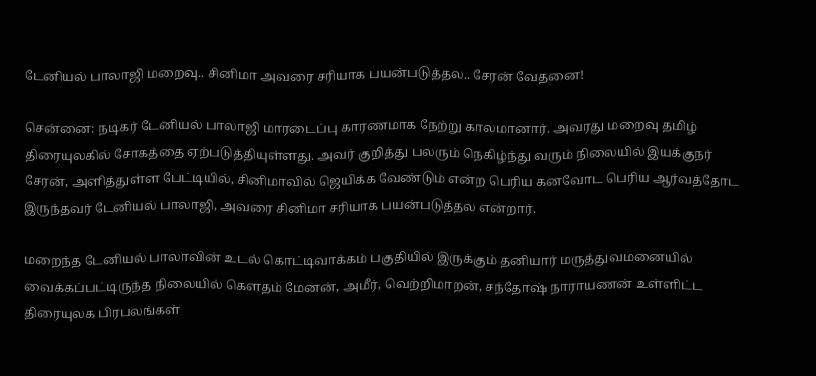டேனியல் பாலாஜி மறைவு.. சினிமா அவரை சரியாக பயன்படுத்தல.. சேரன் வேதனை!

சென்னை: நடிகர் டேனியல் பாலாஜி மாரடைப்பு காரணமாக நேற்று காலமானார். அவரது மறைவு தமிழ் திரையுலகில் சோகத்தை ஏற்படுத்தியுள்ளது. அவர் குறித்து பலரும் நெகிழ்ந்து வரும் நிலையில் இயக்குநர் சேரன், அளித்துள்ள பேட்டியில், சினிமாவில் ஜெயிக்க வேண்டும் என்ற பெரிய கனவோட பெரிய ஆர்வத்தோட இருந்தவர் டேனியல் பாலாஜி, அவரை சினிமா சரியாக பயன்படுத்தல என்றார்.

மறைந்த டேனியல் பாலாவின் உடல் கொட்டிவாக்கம் பகுதியில் இருக்கும் தனியார் மருத்துவமனையில் வைக்கப்பட்டிருந்த நிலையில் கௌதம் மேனன், அமீர், வெற்றிமாறன், சந்தோஷ் நாராயணன் உள்ளிட்ட திரையுலக பிரபலங்கள்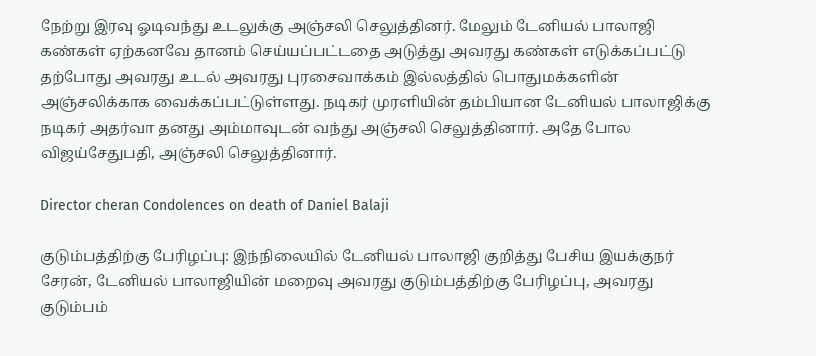நேற்று இரவு ஓடிவந்து உடலுக்கு அஞ்சலி செலுத்தினர். மேலும் டேனியல் பாலாஜி கண்கள் ஏற்கனவே தானம் செய்யப்பட்டதை அடுத்து அவரது கண்கள் எடுக்கப்பட்டு தற்போது அவரது உடல் அவரது புரசைவாக்கம் இல்லத்தில் பொதுமக்களின் அஞ்சலிக்காக வைக்கப்பட்டுள்ளது. நடிகர் முரளியின் தம்பியான டேனியல் பாலாஜிக்கு நடிகர் அதர்வா தனது அம்மாவுடன் வந்து அஞ்சலி செலுத்தினார். அதே போல விஜய்சேதுபதி, அஞ்சலி செலுத்தினார்.

Director cheran Condolences on death of Daniel Balaji

குடும்பத்திற்கு பேரிழப்பு: இந்நிலையில் டேனியல் பாலாஜி குறித்து பேசிய இயக்குநர் சேரன், டேனியல் பாலாஜியின் மறைவு அவரது குடும்பத்திற்கு பேரிழப்பு, அவரது குடும்பம்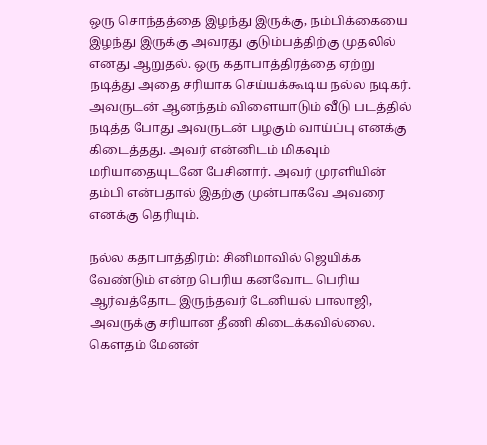ஒரு சொந்தத்தை இழந்து இருக்கு, நம்பிக்கையை இழந்து இருக்கு அவரது குடும்பத்திற்கு முதலில் எனது ஆறுதல். ஒரு கதாபாத்திரத்தை ஏற்று நடித்து அதை சரியாக செய்யக்கூடிய நல்ல நடிகர். அவருடன் ஆனந்தம் விளையாடும் வீடு படத்தில் நடித்த போது அவருடன் பழகும் வாய்ப்பு எனக்கு கிடைத்தது. அவர் என்னிடம் மிகவும் மரியாதையுடனே பேசினார். அவர் முரளியின் தம்பி என்பதால் இதற்கு முன்பாகவே அவரை எனக்கு தெரியும்.

நல்ல கதாபாத்திரம்: சினிமாவில் ஜெயிக்க வேண்டும் என்ற பெரிய கனவோட பெரிய ஆர்வத்தோட இருந்தவர் டேனியல் பாலாஜி, அவருக்கு சரியான தீணி கிடைக்கவில்லை. கௌதம் மேனன்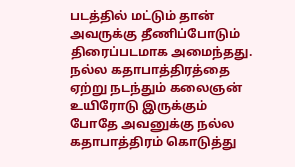படத்தில் மட்டும் தான் அவருக்கு தீணிப்போடும் திரைப்படமாக அமைந்தது. நல்ல கதாபாத்திரத்தை ஏற்று நடந்தும் கலைஞன் உயிரோடு இருக்கும் போதே அவனுக்கு நல்ல கதாபாத்திரம் கொடுத்து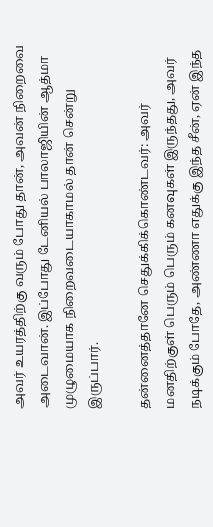அவர் உயரத்திற்கு வரும் போது தான், அவன் நிறைவை அடைவான். இப்போது டேனியல் பாலாஜியின் ஆத்மா முழுமையாக நிறைவடையாகாமல் தான் சென்று இருப்பார்.

தன்னைத்தானே செதுக்கிக்கொண்டவர்: அவர் மனதிற்குள் பெரும் பெரும் கனவுகள் இருந்தது, அவர் நடிக்கும் போதே, அண்ணா எதுக்கு இந்த சீன், ஏன் இந்த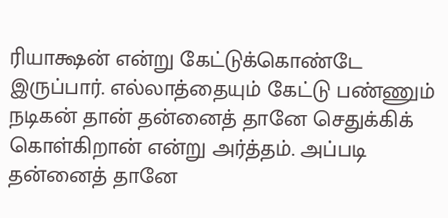ரியாக்ஷன் என்று கேட்டுக்கொண்டே இருப்பார். எல்லாத்தையும் கேட்டு பண்ணும் நடிகன் தான் தன்னைத் தானே செதுக்கிக் கொள்கிறான் என்று அர்த்தம். அப்படி தன்னைத் தானே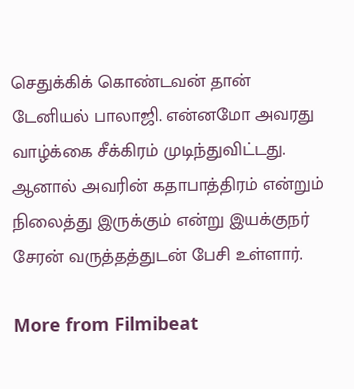செதுக்கிக் கொண்டவன் தான் டேனியல் பாலாஜி. என்னமோ அவரது வாழ்க்கை சீக்கிரம் முடிந்துவிட்டது. ஆனால் அவரின் கதாபாத்திரம் என்றும் நிலைத்து இருக்கும் என்று இயக்குநர் சேரன் வருத்தத்துடன் பேசி உள்ளார்.

More from Filmibeat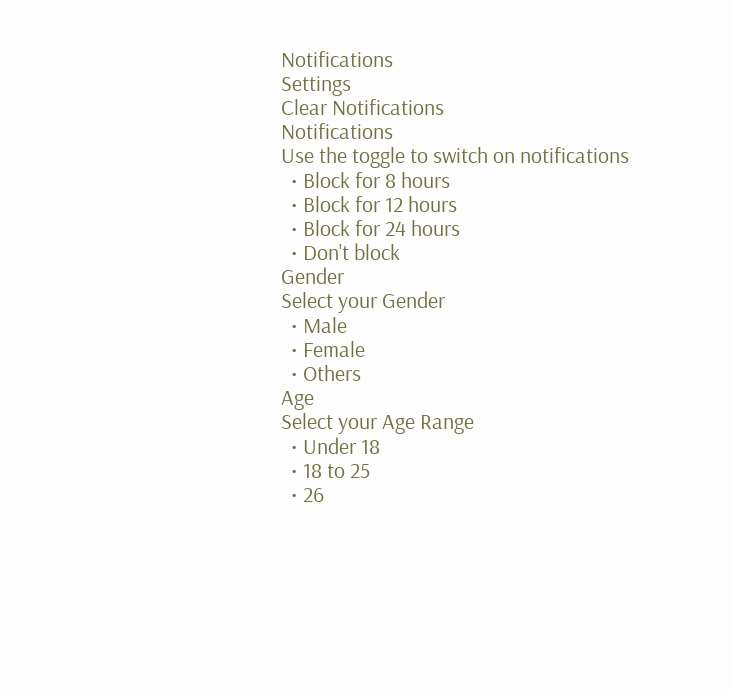Notifications
Settings
Clear Notifications
Notifications
Use the toggle to switch on notifications
  • Block for 8 hours
  • Block for 12 hours
  • Block for 24 hours
  • Don't block
Gender
Select your Gender
  • Male
  • Female
  • Others
Age
Select your Age Range
  • Under 18
  • 18 to 25
  • 26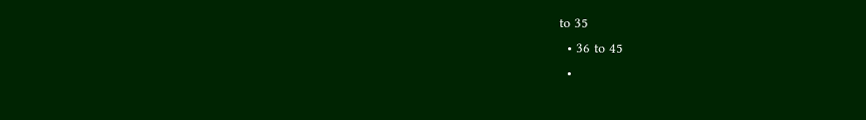to 35
  • 36 to 45
  •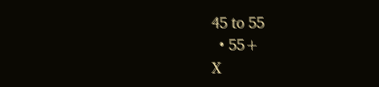45 to 55
  • 55+
X